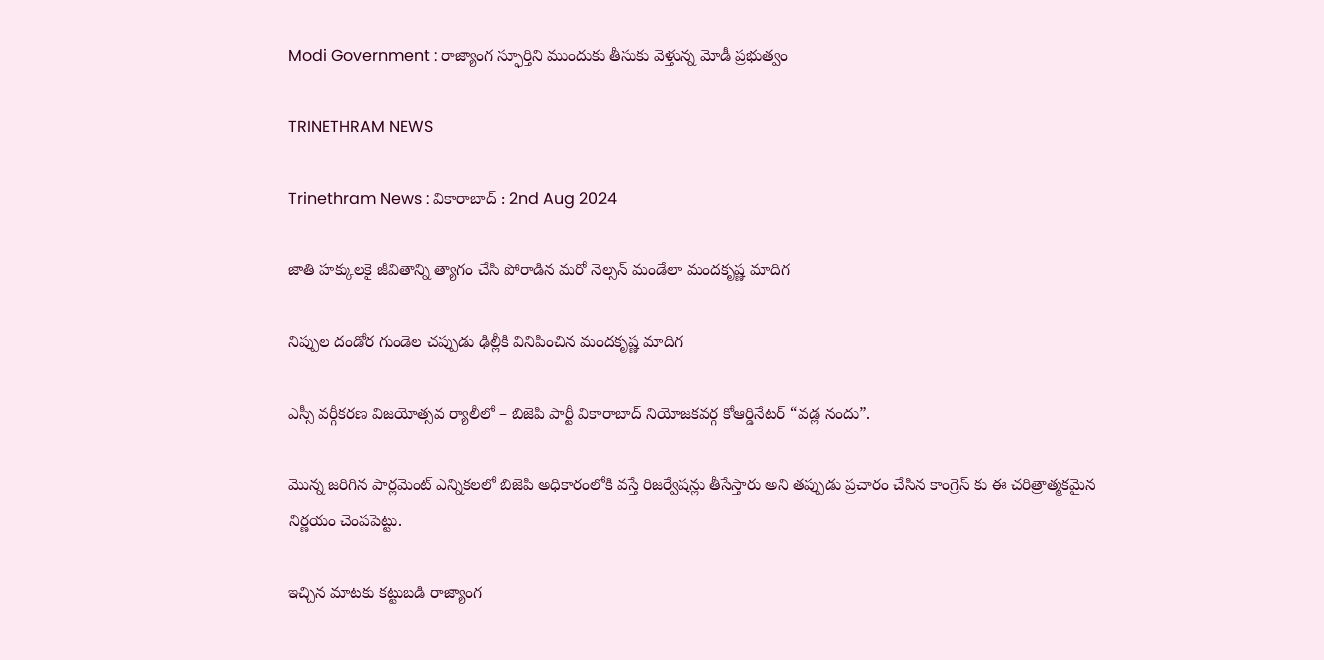Modi Government : రాజ్యాంగ స్ఫూర్తిని ముందుకు తీసుకు వెళ్తున్న మోడీ ప్రభుత్వం

TRINETHRAM NEWS

Trinethram News : వికారాబాద్ : 2nd Aug 2024

జాతి హక్కులకై జీవితాన్ని త్యాగం చేసి పోరాడిన మరో నెల్సన్ మండేలా మందకృష్ణ మాదిగ

నిప్పుల దండోర గుండెల చప్పుడు ఢిల్లీకి వినిపించిన మందకృష్ణ మాదిగ

ఎస్సీ వర్గీకరణ విజయోత్సవ ర్యాలీలో – బిజెపి పార్టీ వికారాబాద్ నియోజకవర్గ కోఆర్డినేటర్ “వడ్ల నందు”.

మొన్న జరిగిన పార్లమెంట్ ఎన్నికలలో బిజెపి అధికారంలోకి వస్తే రిజర్వేషన్లు తీసేస్తారు అని తప్పుడు ప్రచారం చేసిన కాంగ్రెస్ కు ఈ చరిత్రాత్మకమైన నిర్ణయం చెంపపెట్టు.

ఇచ్చిన మాటకు కట్టుబడి రాజ్యాంగ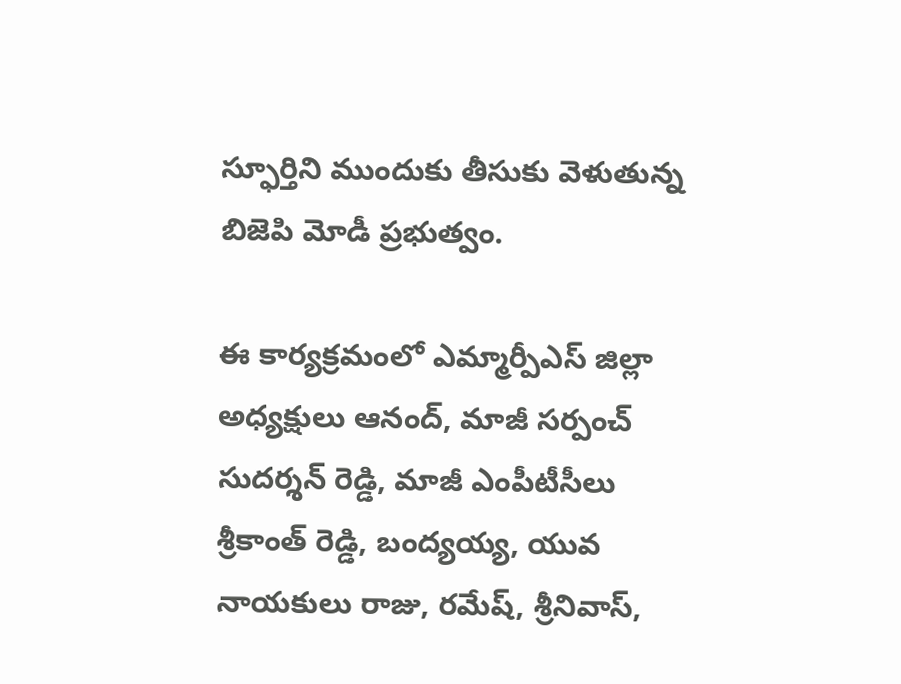స్ఫూర్తిని ముందుకు తీసుకు వెళుతున్న బిజెపి మోడీ ప్రభుత్వం.

ఈ కార్యక్రమంలో ఎమ్మార్పీఎస్ జిల్లా అధ్యక్షులు ఆనంద్, మాజీ సర్పంచ్ సుదర్శన్ రెడ్డి, మాజీ ఎంపీటీసీలు శ్రీకాంత్ రెడ్డి, బంద్యయ్య, యువ నాయకులు రాజు, రమేష్, శ్రీనివాస్,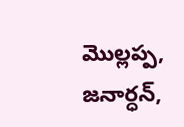మొల్లప్ప, జనార్ధన్,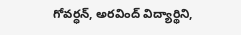గోవర్ధన్, అరవింద్ విద్యార్థిని,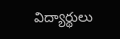విద్యార్థులు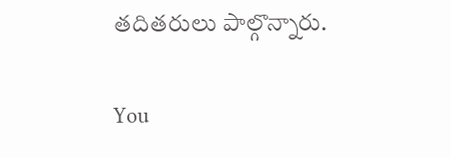తదితరులు పాల్గొన్నారు.

You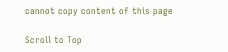cannot copy content of this page

Scroll to Top